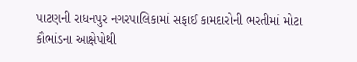પાટણની રાધનપુર નગરપાલિકામાં સફાઈ કામદારોની ભરતીમાં મોટા કૌભાંડના આક્ષેપોથી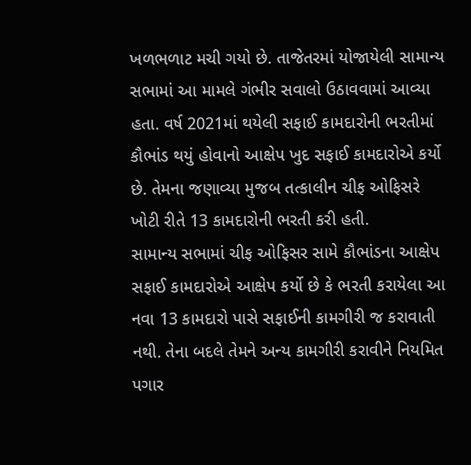ખળભળાટ મચી ગયો છે. તાજેતરમાં યોજાયેલી સામાન્ય સભામાં આ મામલે ગંભીર સવાલો ઉઠાવવામાં આવ્યા હતા. વર્ષ 2021માં થયેલી સફાઈ કામદારોની ભરતીમાં કૌભાંડ થયું હોવાનો આક્ષેપ ખુદ સફાઈ કામદારોએ કર્યો છે. તેમના જણાવ્યા મુજબ તત્કાલીન ચીફ ઓફિસરે ખોટી રીતે 13 કામદારોની ભરતી કરી હતી.
સામાન્ય સભામાં ચીફ ઓફિસર સામે કૌભાંડના આક્ષેપ
સફાઈ કામદારોએ આક્ષેપ કર્યો છે કે ભરતી કરાયેલા આ નવા 13 કામદારો પાસે સફાઈની કામગીરી જ કરાવાતી નથી. તેના બદલે તેમને અન્ય કામગીરી કરાવીને નિયમિત પગાર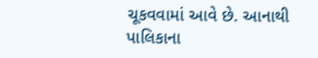ચૂકવવામાં આવે છે. આનાથી પાલિકાના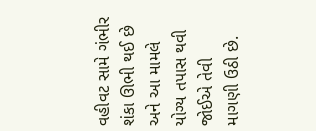વહીવટ સામે ગંભીર શંકા ઊભી થઈ છે અને આ મામલે યોગ્ય તપાસ થવી જોઈએ તેવી માગણી ઉઠી છે.